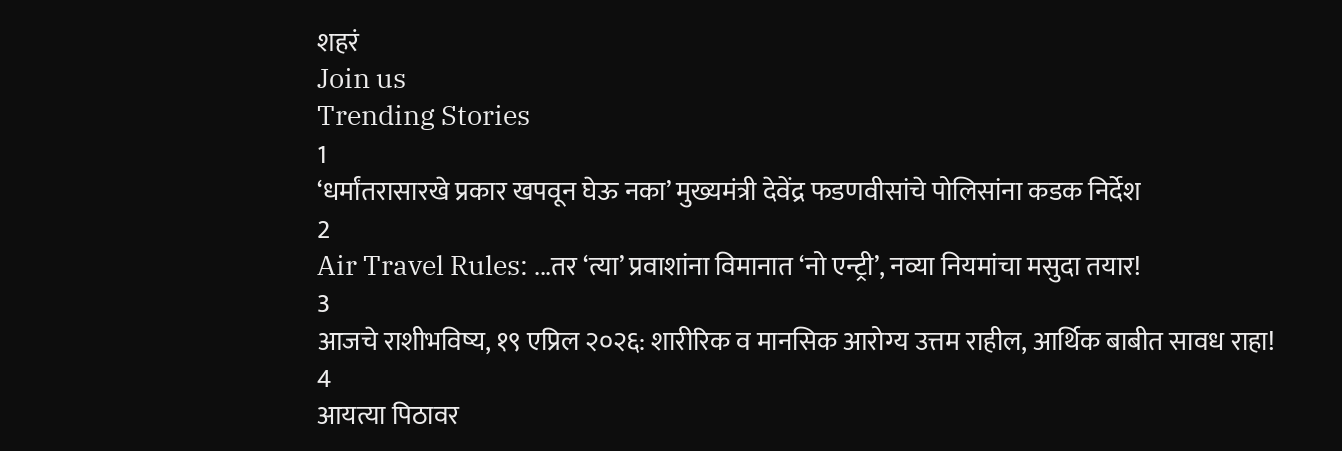शहरं
Join us
Trending Stories
1
‘धर्मांतरासारखे प्रकार खपवून घेऊ नका’ मुख्यमंत्री देवेंद्र फडणवीसांचे पोलिसांना कडक निर्देश
2
Air Travel Rules: ...तर ‘त्या’ प्रवाशांना विमानात ‘नो एन्ट्री’, नव्या नियमांचा मसुदा तयार!
3
आजचे राशीभविष्य, १९ एप्रिल २०२६: शारीरिक व मानसिक आरोग्य उत्तम राहील, आर्थिक बाबीत सावध राहा!
4
आयत्या पिठावर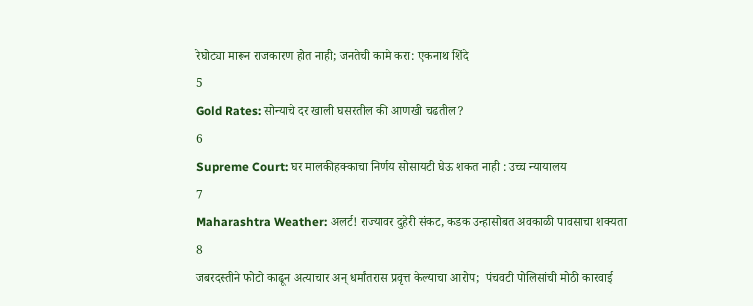रेघोट्या मारून राजकारण होत नाही; जनतेची कामे करा: एकनाथ शिंदे
5
Gold Rates: सोन्याचे दर खाली घसरतील की आणखी चढतील?
6
Supreme Court: घर मालकीहक्काचा निर्णय सोसायटी घेऊ शकत नाही : उच्च न्यायालय
7
Maharashtra Weather: अलर्ट! राज्यावर दुहेरी संकट, कडक उन्हासोबत अवकाळी पावसाचा शक्यता
8
जबरदस्तीने फोटो काढून अत्याचार अन् धर्मांतरास प्रवृत्त केल्याचा आरोप;  पंचवटी पोलिसांची मोठी कारवाई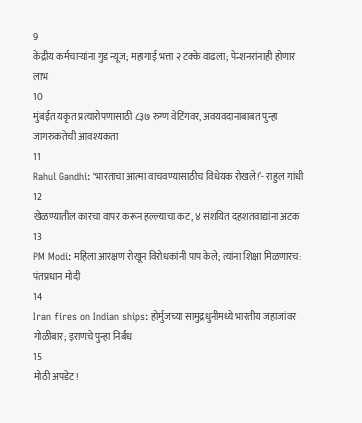9
केंद्रीय कर्मचाऱ्यांना गुड न्यूज; महागाई भत्ता २ टक्के वाढला; पेन्शनरांनाही होणार लाभ
10
मुंबईत यकृत प्रत्यारोपणासाठी ८३७ रुग्ण वेटिंगवर, अवयवदानाबाबत पुन्हा जागरुकतेची आवश्यकता
11
Rahul Gandhi: ‘भारताचा आत्मा वाचवण्यासाठीच विधेयक रोखले!’- राहुल गांधी
12
खेळण्यातील कारचा वापर करून हल्ल्याचा कट, ४ संशयित दहशतवाद्यांना अटक
13
PM Modi: महिला आरक्षण रोखून विरोधकांनी पाप केले; त्यांना शिक्षा मिळणारच: पंतप्रधान मोदी
14
Iran fires on Indian ships: होर्मुजच्या सामुद्रधुनीमध्ये भारतीय जहाजांवर गोळीबार; इराणचे पुन्हा निर्बंध
15
मोठी अपडेट!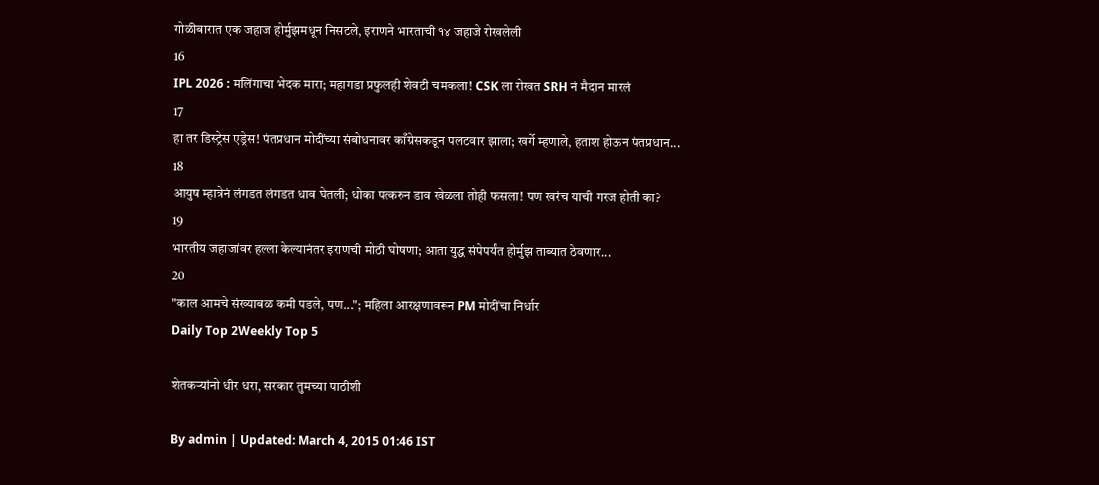गोळीबारात एक जहाज होर्मुझमधून निसटले, इराणने भारताची १४ जहाजे रोखलेली
16
IPL 2026 : मलिंगाचा भेदक मारा; महागडा प्रफुलही शेवटी चमकला! CSK ला रोखत SRH नं मैदान मारलं
17
हा तर डिस्ट्रेस एड्रेस! पंतप्रधान मोदींच्या संबोधनावर काँग्रेसकडून पलटवार झाला; खर्गे म्हणाले, हताश होऊन पंतप्रधान...
18
आयुष म्हात्रेनं लंगडत लंगडत धाव घेतली; धोका पत्करुन डाव खेळला तोही फसला! पण खरंच याची गरज होती का?
19
भारतीय जहाजांवर हल्ला केल्यानंतर इराणची मोठी घोषणा; आता युद्ध संपेपर्यंत होर्मुझ ताब्यात ठेवणार...
20
"काल आमचे संख्याबळ कमी पडले, पण..."; महिला आरक्षणावरून PM मोदींचा निर्धार
Daily Top 2Weekly Top 5

शेतकऱ्यांनो धीर धरा, सरकार तुमच्या पाठीशी

By admin | Updated: March 4, 2015 01:46 IST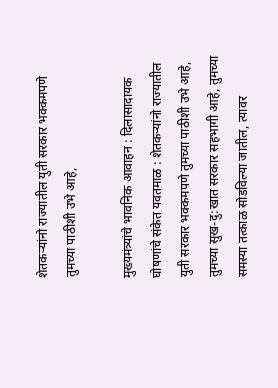शेतकऱ्यांनो राज्यातील युती सरकार भक्कमपणे तुमच्या पाठीशी उभे आहे,

मुख्यमंत्र्यांचे भावनिक आवाहन : दिलासादायक घोषणांचे संकेत यवतमाळ : शेतकऱ्यांनो राज्यातील युती सरकार भक्कमपणे तुमच्या पाठीशी उभे आहे, तुमच्या सुख-दु:खात सरकार सहभागी आहे, तुमच्या समस्या तत्काळ सोडविल्या जातील, त्यावर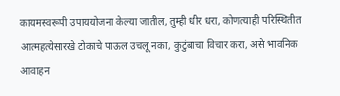कायमस्वरूपी उपाययोजना केल्या जातील, तुम्ही धीर धरा, कोणत्याही परिस्थितीत आत्महत्येसारखे टोकाचे पाऊल उचलू नका, कुटुंबाचा विचार करा, असे भावनिक आवाहन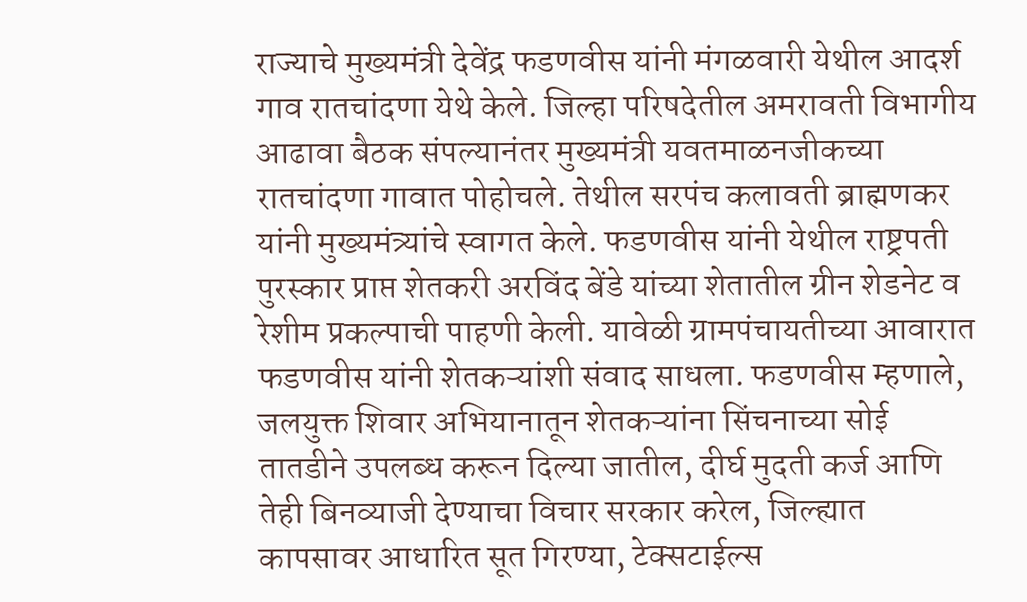राज्याचे मुख्यमंत्री देवेंद्र फडणवीस यांनी मंगळवारी येथील आदर्श गाव रातचांदणा येथे केले. जिल्हा परिषदेतील अमरावती विभागीय आढावा बैठक संपल्यानंतर मुख्यमंत्री यवतमाळनजीकच्या रातचांदणा गावात पोहोचले. तेथील सरपंच कलावती ब्राह्मणकर यांनी मुख्यमंत्र्यांचे स्वागत केले. फडणवीस यांनी येथील राष्ट्रपती पुरस्कार प्राप्त शेतकरी अरविंद बेंडे यांच्या शेतातील ग्रीन शेडनेट व रेशीम प्रकल्पाची पाहणी केली. यावेळी ग्रामपंचायतीच्या आवारात फडणवीस यांनी शेतकऱ्यांशी संवाद साधला. फडणवीस म्हणाले, जलयुक्त शिवार अभियानातून शेतकऱ्यांना सिंचनाच्या सोई तातडीने उपलब्ध करून दिल्या जातील, दीर्घ मुदती कर्ज आणि तेही बिनव्याजी देण्याचा विचार सरकार करेल, जिल्ह्यात कापसावर आधारित सूत गिरण्या, टेक्सटाईल्स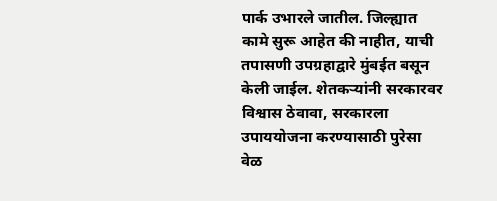पार्क उभारले जातील. जिल्ह्यात कामे सुरू आहेत की नाहीत, याची तपासणी उपग्रहाद्वारे मुंबईत बसून केली जाईल. शेतकऱ्यांनी सरकारवर विश्वास ठेवावा, सरकारला उपाययोजना करण्यासाठी पुरेसा वेळ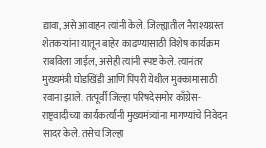द्यावा, असे आवाहन त्यांनी केले. जिल्ह्यातील नैराश्यग्रस्त शेतकऱ्यांना यातून बाहेर काढण्यासाठी विशेष कार्यक्रम राबविला जाईल, असेही त्यांनी स्पष्ट केले. त्यानंतर मुख्यमंत्री घोडखिंडी आणि पिंपरी येथील मुक्कामासाठी रवाना झाले. तत्पूर्वी जिल्हा परिषदेसमोर काँग्रेस-राष्ट्रवादीच्या कार्यकर्त्यांनी मुख्यमंत्र्यांना मागण्यांचे निवेदन सादर केले. तसेच जिल्हा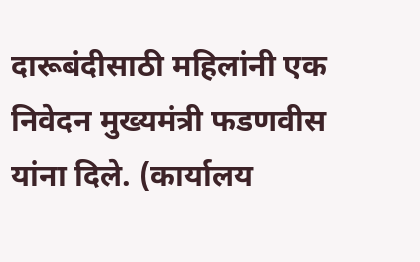दारूबंदीसाठी महिलांनी एक निवेदन मुख्यमंत्री फडणवीस यांना दिले. (कार्यालय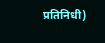प्रतिनिधी)